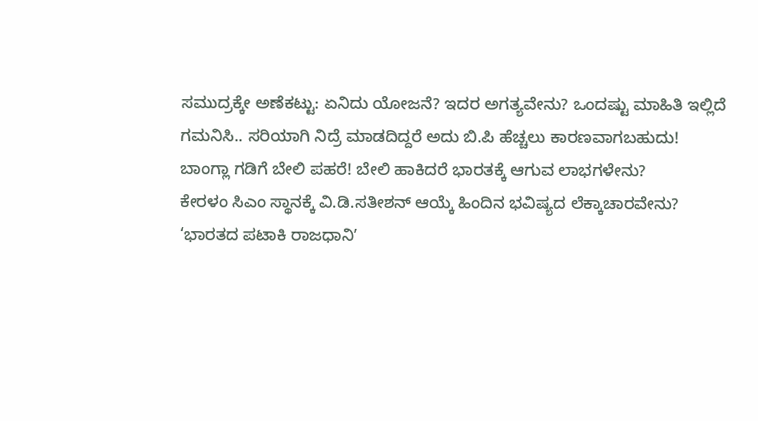ಸಮುದ್ರಕ್ಕೇ ಅಣೆಕಟ್ಟು: ಏನಿದು ಯೋಜನೆ? ಇದರ ಅಗತ್ಯವೇನು? ಒಂದಷ್ಟು ಮಾಹಿತಿ ಇಲ್ಲಿದೆ
ಗಮನಿಸಿ.. ಸರಿಯಾಗಿ ನಿದ್ರೆ ಮಾಡದಿದ್ದರೆ ಅದು ಬಿ.ಪಿ ಹೆಚ್ಚಲು ಕಾರಣವಾಗಬಹುದು!
ಬಾಂಗ್ಲಾ ಗಡಿಗೆ ಬೇಲಿ ಪಹರೆ! ಬೇಲಿ ಹಾಕಿದರೆ ಭಾರತಕ್ಕೆ ಆಗುವ ಲಾಭಗಳೇನು?
ಕೇರಳಂ ಸಿಎಂ ಸ್ಥಾನಕ್ಕೆ ವಿ.ಡಿ.ಸತೀಶನ್ ಆಯ್ಕೆ ಹಿಂದಿನ ಭವಿಷ್ಯದ ಲೆಕ್ಕಾಚಾರವೇನು?
‘ಭಾರತದ ಪಟಾಕಿ ರಾಜಧಾನಿʼ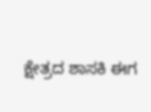ಕ್ಷೇತ್ರದ ಶಾಸಕಿ ಈಗ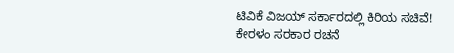ಟಿವಿಕೆ ವಿಜಯ್ ಸರ್ಕಾರದಲ್ಲಿ ಕಿರಿಯ ಸಚಿವೆ!
ಕೇರಳಂ ಸರಕಾರ ರಚನೆ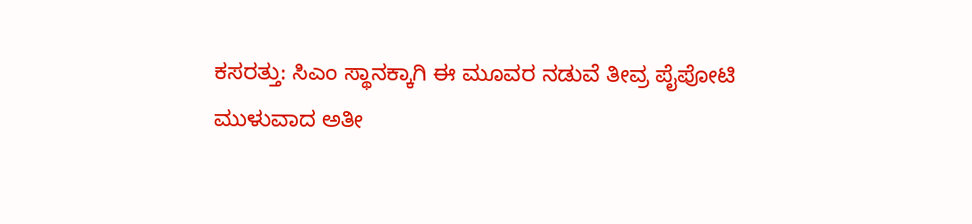ಕಸರತ್ತು: ಸಿಎಂ ಸ್ಥಾನಕ್ಕಾಗಿ ಈ ಮೂವರ ನಡುವೆ ತೀವ್ರ ಪೈಪೋಟಿ
ಮುಳುವಾದ ಅತೀ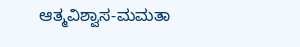ಆತ್ಮವಿಶ್ವಾಸ-ಮಮತಾ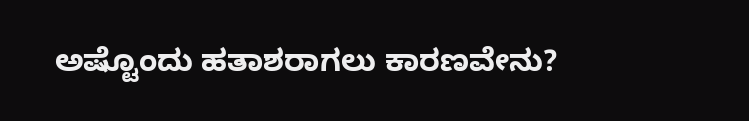ಅಷ್ಟೊಂದು ಹತಾಶರಾಗಲು ಕಾರಣವೇನು?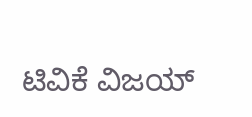ಟಿವಿಕೆ ವಿಜಯ್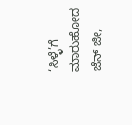‘ಸಿಳ್ಳೆ’ಗೆ ಮಾರುಹೋದ ಜೆನ್ ಜೀ,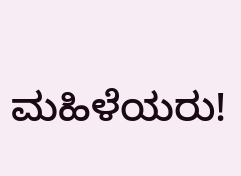ಮಹಿಳೆಯರು!